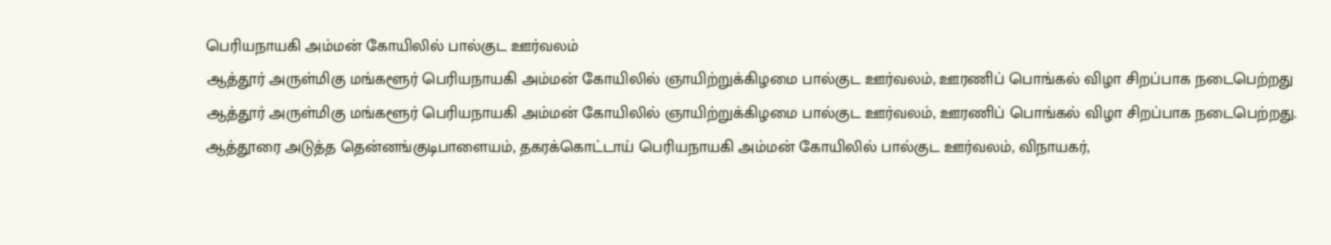பெரியநாயகி அம்மன் கோயிலில் பால்குட ஊர்வலம்
ஆத்தூர் அருள்மிகு மங்களூர் பெரியநாயகி அம்மன் கோயிலில் ஞாயிற்றுக்கிழமை பால்குட ஊர்வலம், ஊரணிப் பொங்கல் விழா சிறப்பாக நடைபெற்றது
ஆத்தூர் அருள்மிகு மங்களூர் பெரியநாயகி அம்மன் கோயிலில் ஞாயிற்றுக்கிழமை பால்குட ஊர்வலம், ஊரணிப் பொங்கல் விழா சிறப்பாக நடைபெற்றது.
ஆத்தூரை அடுத்த தென்னங்குடிபாளையம், தகரக்கொட்டாய் பெரியநாயகி அம்மன் கோயிலில் பால்குட ஊர்வலம், விநாயகர்,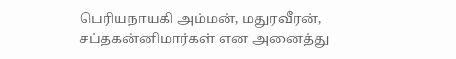பெரியநாயகி அம்மன், மதுரவீரன், சப்தகன்னிமார்கள் என அனைத்து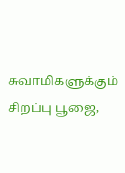சுவாமிகளுக்கும் சிறப்பு பூஜை,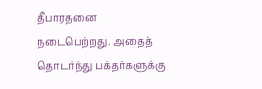தீபாரதனை நடைபெற்றது. அதைத் தொடர்ந்து பக்தர்களுக்கு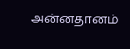அன்னதானம்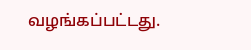வழங்கப்பட்டது.